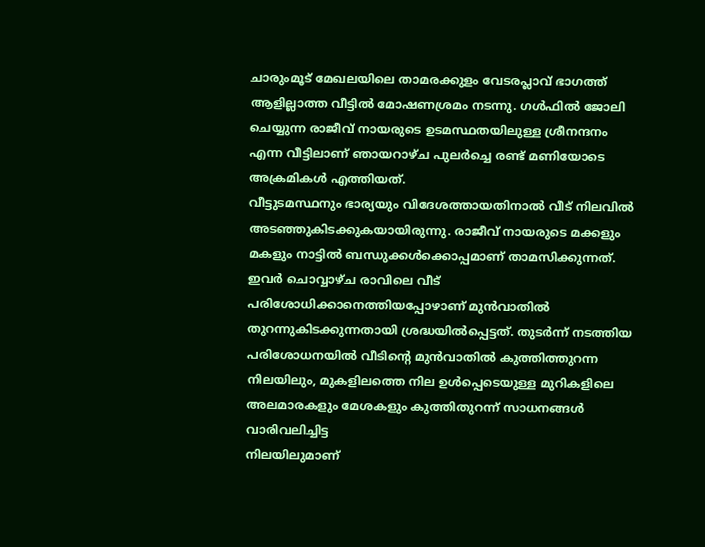ചാരുംമൂട് മേഖലയിലെ താമരക്കുളം വേടരപ്ലാവ് ഭാഗത്ത് ആളില്ലാത്ത വീട്ടിൽ മോഷണശ്രമം നടന്നു. ഗൾഫിൽ ജോലി ചെയ്യുന്ന രാജീവ് നായരുടെ ഉടമസ്ഥതയിലുള്ള ശ്രീനന്ദനം എന്ന വീട്ടിലാണ് ഞായറാഴ്ച പുലർച്ചെ രണ്ട് മണിയോടെ അക്രമികൾ എത്തിയത്.
വീട്ടുടമസ്ഥനും ഭാര്യയും വിദേശത്തായതിനാൽ വീട് നിലവിൽ അടഞ്ഞുകിടക്കുകയായിരുന്നു. രാജീവ് നായരുടെ മക്കളും മകളും നാട്ടിൽ ബന്ധുക്കൾക്കൊപ്പമാണ് താമസിക്കുന്നത്.
ഇവർ ചൊവ്വാഴ്ച രാവിലെ വീട് പരിശോധിക്കാനെത്തിയപ്പോഴാണ് മുൻവാതിൽ തുറന്നുകിടക്കുന്നതായി ശ്രദ്ധയിൽപ്പെട്ടത്. തുടർന്ന് നടത്തിയ പരിശോധനയിൽ വീടിന്റെ മുൻവാതിൽ കുത്തിത്തുറന്ന നിലയിലും, മുകളിലത്തെ നില ഉൾപ്പെടെയുള്ള മുറികളിലെ അലമാരകളും മേശകളും കുത്തിതുറന്ന് സാധനങ്ങൾ വാരിവലിച്ചിട്ട
നിലയിലുമാണ്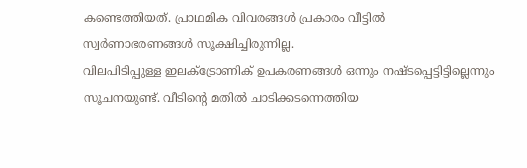കണ്ടെത്തിയത്. പ്രാഥമിക വിവരങ്ങൾ പ്രകാരം വീട്ടിൽ സ്വർണാഭരണങ്ങൾ സൂക്ഷിച്ചിരുന്നില്ല.
വിലപിടിപ്പുള്ള ഇലക്ട്രോണിക് ഉപകരണങ്ങൾ ഒന്നും നഷ്ടപ്പെട്ടിട്ടില്ലെന്നും സൂചനയുണ്ട്. വീടിന്റെ മതിൽ ചാടിക്കടന്നെത്തിയ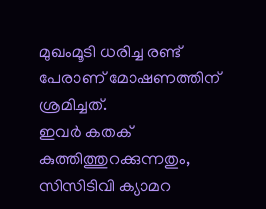മുഖംമൂടി ധരിച്ച രണ്ട് പേരാണ് മോഷണത്തിന് ശ്രമിച്ചത്.
ഇവർ കതക് കുത്തിത്തുറക്കുന്നതും, സിസിടിവി ക്യാമറ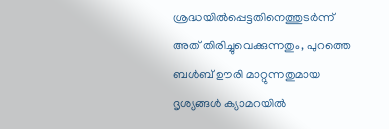ശ്രദ്ധയിൽപ്പെട്ടതിനെത്തുടർന്ന് അത് തിരിച്ചുവെക്കുന്നതും, പുറത്തെ ബൾബ് ഊരി മാറ്റുന്നതുമായ ദൃശ്യങ്ങൾ ക്യാമറയിൽ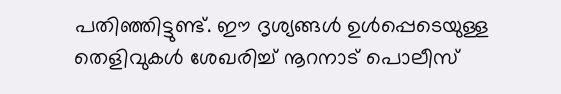പതിഞ്ഞിട്ടുണ്ട്. ഈ ദൃശ്യങ്ങൾ ഉൾപ്പെടെയുള്ള തെളിവുകൾ ശേഖരിച്ച് നൂറനാട് പൊലീസ്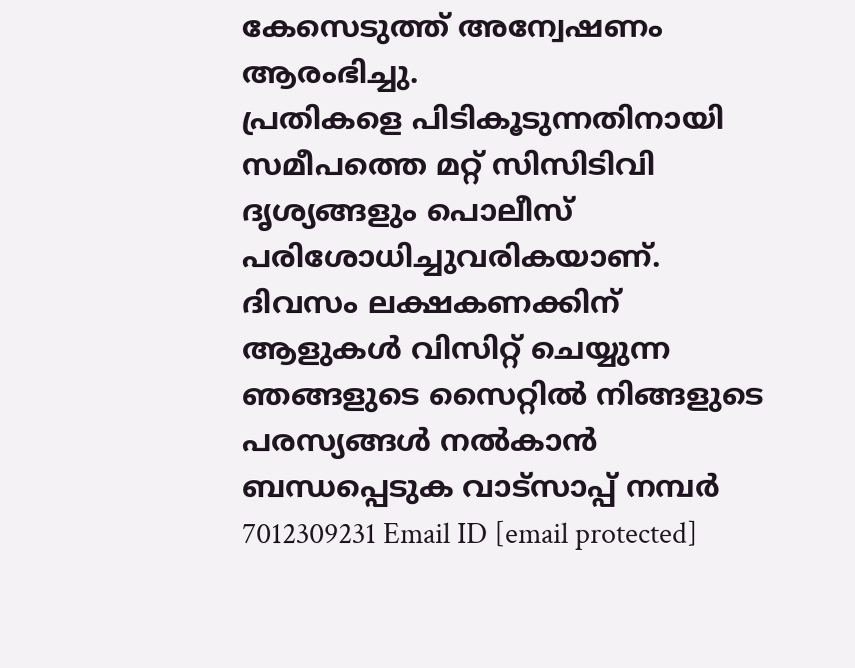കേസെടുത്ത് അന്വേഷണം ആരംഭിച്ചു.
പ്രതികളെ പിടികൂടുന്നതിനായി സമീപത്തെ മറ്റ് സിസിടിവി ദൃശ്യങ്ങളും പൊലീസ് പരിശോധിച്ചുവരികയാണ്.
ദിവസം ലക്ഷകണക്കിന് ആളുകൾ വിസിറ്റ് ചെയ്യുന്ന ഞങ്ങളുടെ സൈറ്റിൽ നിങ്ങളുടെ പരസ്യങ്ങൾ നൽകാൻ ബന്ധപ്പെടുക വാട്സാപ്പ് നമ്പർ 7012309231 Email ID [email protected]